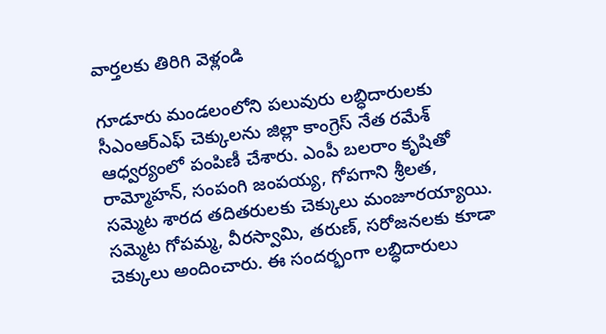వార్తలకు తిరిగి వెళ్లండి

గూడూరు మండలంలోని పలువురు లబ్ధిదారులకు సీఎంఆర్ఎఫ్ చెక్కులను జిల్లా కాంగ్రెస్ నేత రమేశ్ ఆధ్వర్యంలో పంపిణీ చేశారు. ఎంపీ బలరాం కృషితో రామ్మోహన్, సంపంగి జంపయ్య, గోపగాని శ్రీలత, సమ్మెట శారద తదితరులకు చెక్కులు మంజూరయ్యాయి.
సమ్మెట గోపమ్మ, వీరస్వామి, తరుణ్, సరోజనలకు కూడా చెక్కులు అందించారు. ఈ సందర్భంగా లబ్ధిదారులు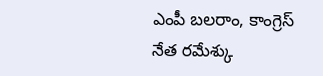ఎంపీ బలరాం, కాంగ్రెస్ నేత రమేశ్కు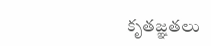కృతజ్ఞతలు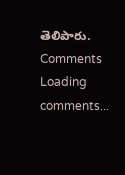తెలిపారు.
Comments
Loading comments...